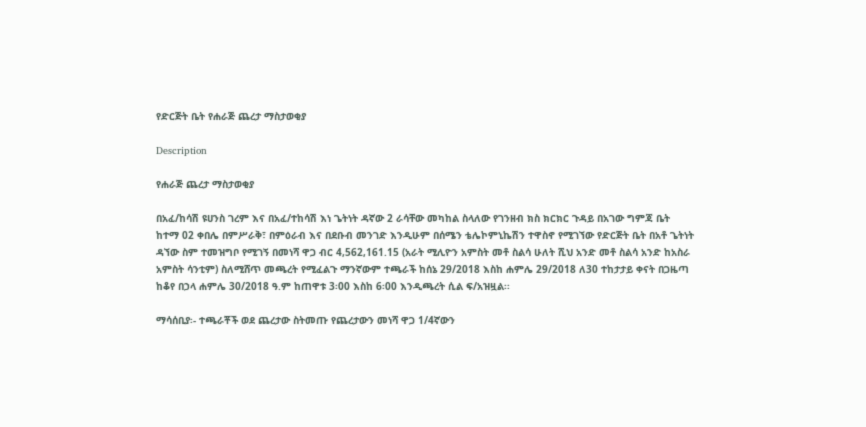የድርጅት ቤት የሐራጅ ጨረታ ማስታወቂያ

Description

የሐራጅ ጨረታ ማስታወቂያ

በአፈ/ከሳሽ ዩሀንስ ገረም እና በአፈ/ተከሳሽ እነ ጌትነት ዳኛው 2 ራሳቸው መካከል ስላለው የገንዘብ ክስ ክርክር ጉዳይ በአገው ግምጃ ቤት ከተማ 02 ቀበሌ በምሥራቅ፣ በምዕራብ እና በደቡብ መንገድ እንዲሁም በሰሜን ቴሌኮምኒኬሽን ተዋስኖ የሚገኘው የድርጅት ቤት በአቶ ጌትነት ዳኘው ስም ተመዝግቦ የሚገኝ በመነሻ ዋጋ ብር 4,562,161.15 (አራት ሚሊዮን አምስት መቶ ስልሳ ሁለት ሺህ አንድ መቶ ስልሳ አንድ ከአስራ አምስት ሳንቲም) ስለሚሸጥ መጫረት የሚፈልጉ ማንኛውም ተጫራች ከሰኔ 29/2018 እስከ ሐምሌ 29/2018 ለ30 ተከታታይ ቀናት በጋዜጣ ከቆየ በኃላ ሐምሌ 30/2018 ዓ.ም ከጠዋቱ 3፡00 እስከ 6፡00 እንዲጫረት ሲል ፍ/አዝዟል፡፡

ማሳሰቢያ፡- ተጫራቾች ወደ ጨረታው ስትመጡ የጨረታውን መነሻ ዋጋ 1/4ኛውን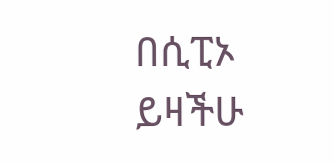በሲፒኦ ይዛችሁ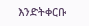እንድትቀርቡ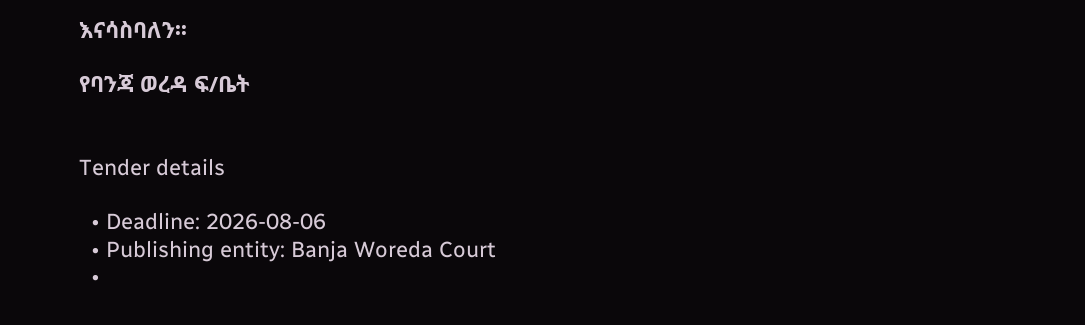እናሳስባለን፡፡

የባንጃ ወረዳ ፍ/ቤት


Tender details

  • Deadline: 2026-08-06
  • Publishing entity: Banja Woreda Court
  •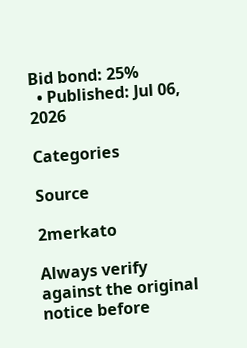Bid bond: 25%
  • Published: Jul 06, 2026

Categories

Source

2merkato

Always verify against the original notice before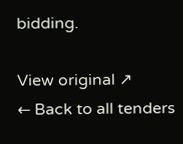bidding.

View original ↗
← Back to all tenders